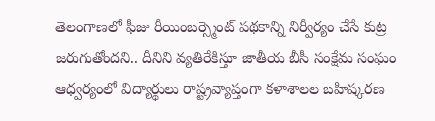తెలంగాణలో ఫీజు రీయింబర్స్మెంట్ పథకాన్ని నిర్వీర్యం చేసే కుట్ర జరుగుతోందని.. దీనిని వ్యతిరేకిస్తూ జాతీయ బీసీ సంక్షేమ సంఘం ఆధ్వర్యంలో విద్యార్థులు రాష్ట్రవ్యాప్తంగా కళాశాలల బహిష్కరణ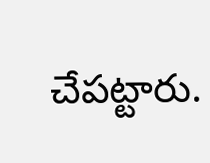చేపట్టారు.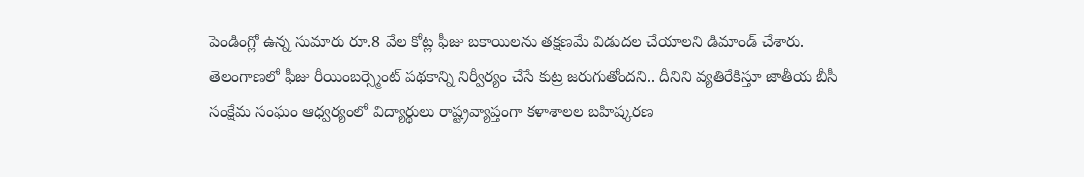పెండింగ్లో ఉన్న సుమారు రూ.8 వేల కోట్ల ఫీజు బకాయిలను తక్షణమే విడుదల చేయాలని డిమాండ్ చేశారు.
తెలంగాణలో ఫీజు రీయింబర్స్మెంట్ పథకాన్ని నిర్వీర్యం చేసే కుట్ర జరుగుతోందని.. దీనిని వ్యతిరేకిస్తూ జాతీయ బీసీ సంక్షేమ సంఘం ఆధ్వర్యంలో విద్యార్థులు రాష్ట్రవ్యాప్తంగా కళాశాలల బహిష్కరణ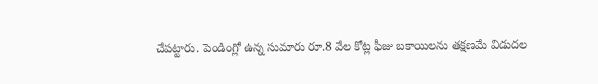చేపట్టారు. పెండింగ్లో ఉన్న సుమారు రూ.8 వేల కోట్ల ఫీజు బకాయిలను తక్షణమే విడుదల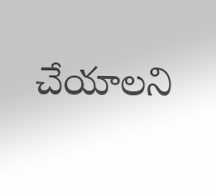చేయాలని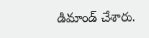డిమాండ్ చేశారు.